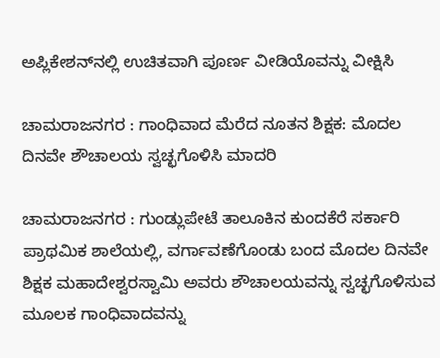ಅಪ್ಲಿಕೇಶನ್‌ನಲ್ಲಿ ಉಚಿತವಾಗಿ ಪೂರ್ಣ ವೀಡಿಯೊವನ್ನು ವೀಕ್ಷಿಸಿ

ಚಾಮರಾಜನಗರ : ಗಾಂಧಿವಾದ ಮೆರೆದ ನೂತನ ಶಿಕ್ಷಕ: ಮೊದಲ ದಿನವೇ ಶೌಚಾಲಯ ಸ್ವಚ್ಛಗೊಳಿಸಿ ಮಾದರಿ

ಚಾಮರಾಜನಗರ : ಗುಂಡ್ಲುಪೇಟೆ ತಾಲೂಕಿನ ಕುಂದಕೆರೆ ಸರ್ಕಾರಿ ಪ್ರಾಥಮಿಕ ಶಾಲೆಯಲ್ಲಿ, ವರ್ಗಾವಣೆಗೊಂಡು ಬಂದ ಮೊದಲ ದಿನವೇ ಶಿಕ್ಷಕ ಮಹಾದೇಶ್ವರಸ್ವಾಮಿ ಅವರು ಶೌಚಾಲಯವನ್ನು ಸ್ವಚ್ಛಗೊಳಿಸುವ ಮೂಲಕ ಗಾಂಧಿವಾದವನ್ನು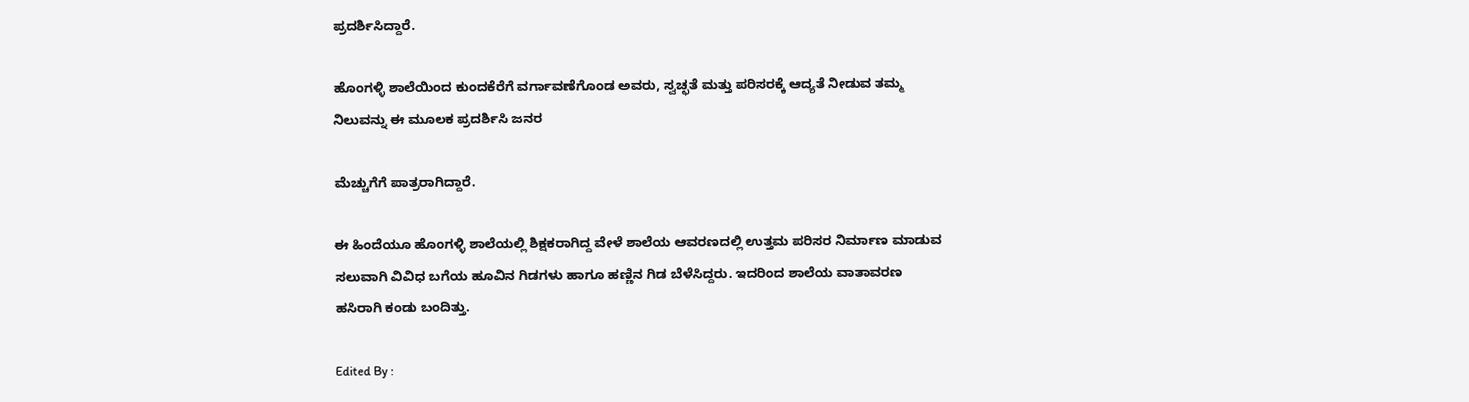ಪ್ರದರ್ಶಿಸಿದ್ದಾರೆ.

ಹೊಂಗಳ್ಳಿ ಶಾಲೆಯಿಂದ ಕುಂದಕೆರೆಗೆ ವರ್ಗಾವಣೆಗೊಂಡ ಅವರು, ಸ್ವಚ್ಛತೆ ಮತ್ತು ಪರಿಸರಕ್ಕೆ ಆದ್ಯತೆ ನೀಡುವ ತಮ್ಮ ನಿಲುವನ್ನು ಈ ಮೂಲಕ ಪ್ರದರ್ಶಿಸಿ ಜನರ

ಮೆಚ್ಚುಗೆಗೆ ಪಾತ್ರರಾಗಿದ್ದಾರೆ.

ಈ ಹಿಂದೆಯೂ ಹೊಂಗಳ್ಳಿ ಶಾಲೆಯಲ್ಲಿ ಶಿಕ್ಷಕರಾಗಿದ್ದ ವೇಳೆ ಶಾಲೆಯ ಆವರಣದಲ್ಲಿ ಉತ್ತಮ ಪರಿಸರ ನಿರ್ಮಾಣ ಮಾಡುವ ಸಲುವಾಗಿ ವಿವಿಧ ಬಗೆಯ ಹೂವಿನ ಗಿಡಗಳು ಹಾಗೂ ಹಣ್ಣಿನ ಗಿಡ ಬೆಳೆಸಿದ್ದರು. ಇದರಿಂದ ಶಾಲೆಯ ವಾತಾವರಣ ಹಸಿರಾಗಿ ಕಂಡು ಬಂದಿತ್ತು.

Edited By :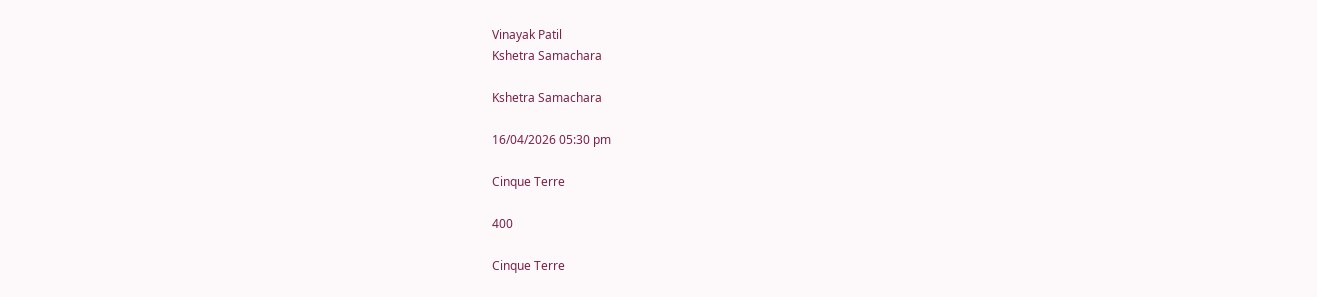Vinayak Patil
Kshetra Samachara

Kshetra Samachara

16/04/2026 05:30 pm

Cinque Terre

400

Cinque Terre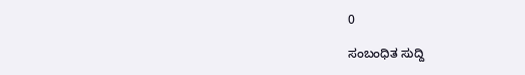0

ಸಂಬಂಧಿತ ಸುದ್ದಿ